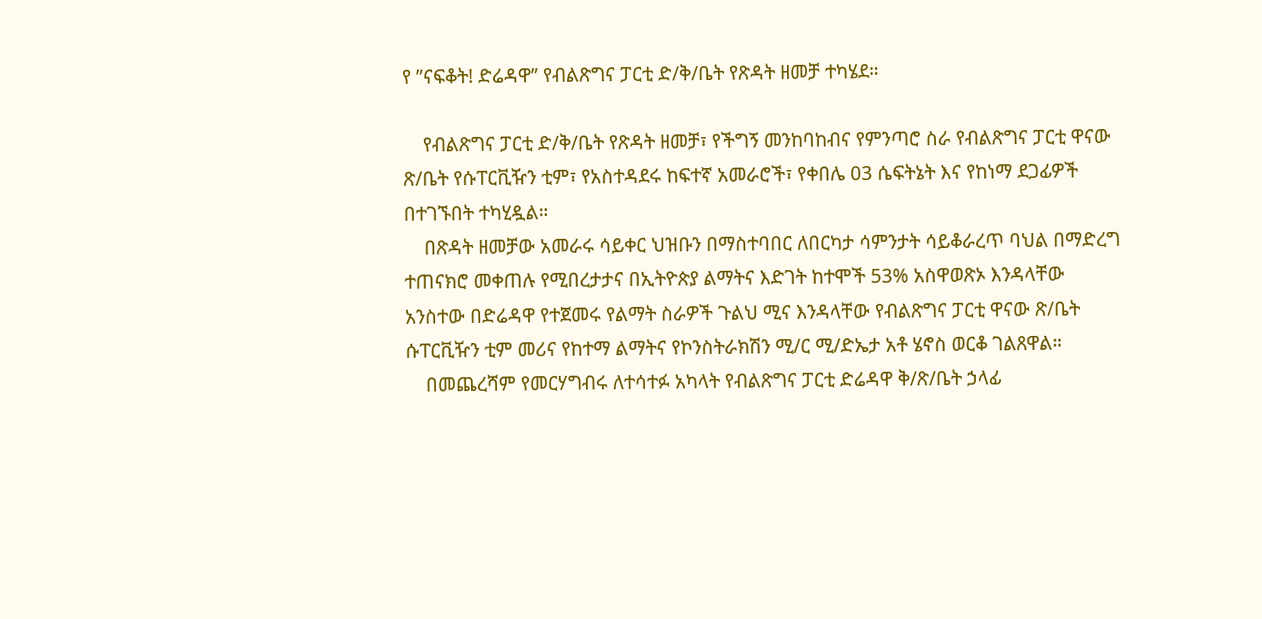የ ”ናፍቆት! ድሬዳዋ” የብልጽግና ፓርቲ ድ/ቅ/ቤት የጽዳት ዘመቻ ተካሄደ።

    የብልጽግና ፓርቲ ድ/ቅ/ቤት የጽዳት ዘመቻ፣ የችግኝ መንከባከብና የምንጣሮ ስራ የብልጽግና ፓርቲ ዋናው ጽ/ቤት የሱፐርቪዥን ቲም፣ የአስተዳደሩ ከፍተኛ አመራሮች፣ የቀበሌ 03 ሴፍትኔት እና የከነማ ደጋፊዎች በተገኙበት ተካሂዷል።
    በጽዳት ዘመቻው አመራሩ ሳይቀር ህዝቡን በማስተባበር ለበርካታ ሳምንታት ሳይቆራረጥ ባህል በማድረግ ተጠናክሮ መቀጠሉ የሚበረታታና በኢትዮጵያ ልማትና እድገት ከተሞች 53% አስዋወጽኦ እንዳላቸው አንስተው በድሬዳዋ የተጀመሩ የልማት ስራዎች ጉልህ ሚና እንዳላቸው የብልጽግና ፓርቲ ዋናው ጽ/ቤት ሱፐርቪዥን ቲም መሪና የከተማ ልማትና የኮንስትራክሽን ሚ/ር ሚ/ድኤታ አቶ ሄኖስ ወርቆ ገልጸዋል።
    በመጨረሻም የመርሃግብሩ ለተሳተፉ አካላት የብልጽግና ፓርቲ ድሬዳዋ ቅ/ጽ/ቤት ኃላፊ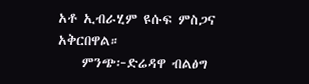አቶ ኢብራሂም ዩሱፍ ምስጋና አቅርበዋል።
    ምንጭ፦ድሬዳዋ ብልፅግ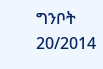ግንቦት 20/2014